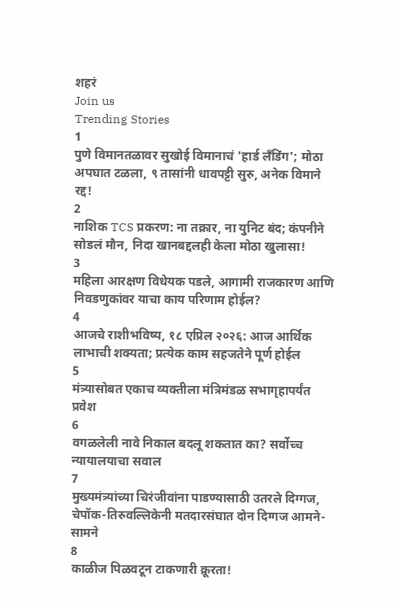शहरं
Join us
Trending Stories
1
पुणे विमानतळावर सुखोई विमानाचं 'हार्ड लँडिंग'; मोठा अपघात टळला, ९ तासांनी धावपट्टी सुरु, अनेक विमाने रद्द!
2
नाशिक TCS प्रकरण: ना तक्रार, ना युनिट बंद; कंपनीने सोडलं मौन, निदा खानबद्दलही केला मोठा खुलासा!
3
महिला आरक्षण विधेयक पडले, आगामी राजकारण आणि निवडणुकांवर याचा काय परिणाम होईल?
4
आजचे राशीभविष्य, १८ एप्रिल २०२६: आज आर्थिक लाभाची शक्यता; प्रत्येक काम सहजतेने पूर्ण होईल
5
मंत्र्यासोबत एकाच व्यक्तीला मंत्रिमंडळ सभागृहापर्यंत प्रवेश
6
वगळलेली नावे निकाल बदलू शकतात का? सर्वोच्च न्यायालयाचा सवाल
7
मुख्यमंत्र्यांच्या चिरंजीवांना पाडण्यासाठी उतरले दिग्गज, चेपॉक-तिरुवल्लिकेनी मतदारसंघात दोन दिग्गज आमने-सामने
8
काळीज पिळवटून टाकणारी क्रूरता!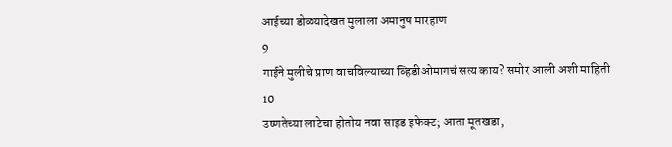आईच्या डोळ्यादेखत मुलाला अमानुष मारहाण
9
गाईने मुलीचे प्राण वाचविल्याच्या व्हिडीओमागचं सत्य काय? समोर आली अशी माहिती
10
उष्णतेच्या लाटेचा होतोय नवा साइड इफेक्ट; आता मूतखडा,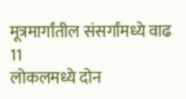मूत्रमार्गांतील संसर्गांमध्ये वाढ
11
लोकलमध्ये दोन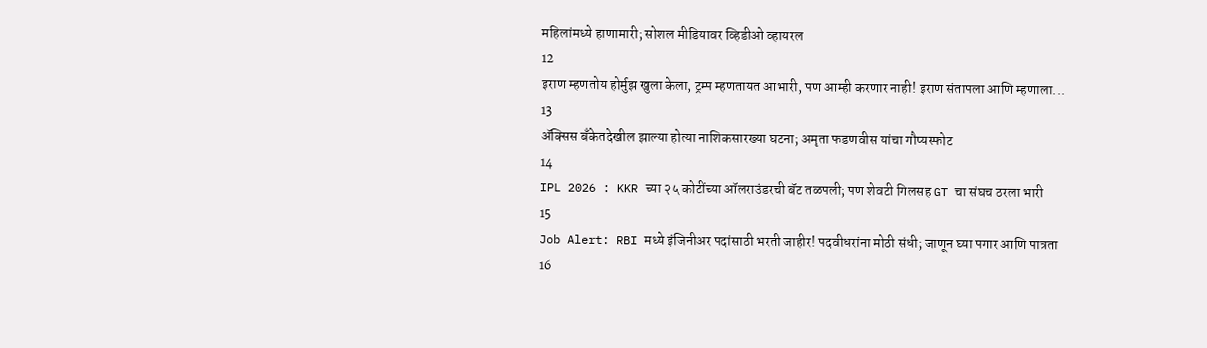महिलांमध्ये हाणामारी; सोशल मीडियावर व्हिडीओ व्हायरल
12
इराण म्हणतोय होर्मुझ खुला केला, ट्रम्प म्हणतायत आभारी, पण आम्ही करणार नाही! इराण संतापला आणि म्हणाला...
13
ॲक्सिस बँकेतदेखील झाल्या होत्या नाशिकसारख्या घटना; अमृता फडणवीस यांचा गौप्यस्फोट
14
IPL 2026 : KKR च्या २५ कोटींच्या ऑलराउंडरची बॅट तळपली; पण शेवटी गिलसह GT चा संघच ठरला भारी
15
Job Alert: RBI मध्ये इंजिनीअर पदांसाठी भरती जाहीर! पदवीधरांना मोठी संधी; जाणून घ्या पगार आणि पात्रता
16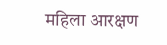महिला आरक्षण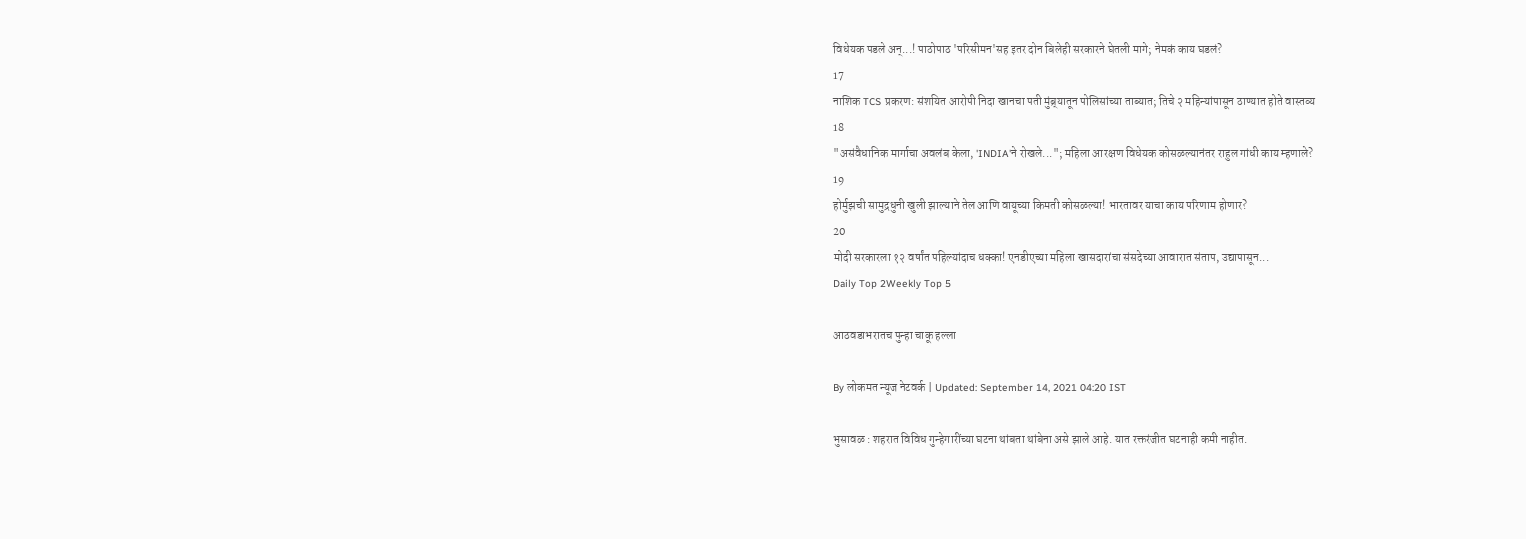विधेयक पडले अन्...! पाठोपाठ 'परिसीमन'सह इतर दोन बिलेही सरकारने घेतली मागे; नेमकं काय घडलं?
17
नाशिक TCS प्रकरण: संशयित आरोपी निदा खानचा पती मुंब्र्यातून पोलिसांच्या ताब्यात; तिचे २ महिन्यांपासून ठाण्यात होते वास्तव्य
18
"असंवैधानिक मार्गाचा अवलंब केला, 'INDIA'ने रोखले..."; महिला आरक्षण विधेयक कोसळल्यानंतर राहुल गांधी काय म्हणाले?
19
होर्मुझची सामुद्रधुनी खुली झाल्याने तेल आणि वायूच्या किमती कोसळल्या! भारतावर याचा काय परिणाम होणार?
20
मोदी सरकारला १२ वर्षांत पहिल्यांदाच धक्का! एनडीएच्या महिला खासदारांचा संसदेच्या आवारात संताप, उद्यापासून...
Daily Top 2Weekly Top 5

आठवडाभरातच पुन्हा चाकू हल्ला

By लोकमत न्यूज नेटवर्क | Updated: September 14, 2021 04:20 IST

भुसावळ : शहरात विविध गुन्हेगारींच्या घटना थांबता थांबेना असे झाले आहे. यात रक्तरंजीत घटनाही कमी नाहीत.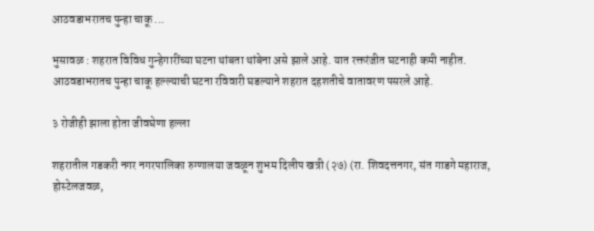आठवडाभरातच पुन्हा चाकू ...

भुसावळ : शहरात विविध गुन्हेगारींच्या घटना थांबता थांबेना असे झाले आहे. यात रक्तरंजीत घटनाही कमी नाहीत. आठवडाभरातच पुन्हा चाकू हल्ल्याची घटना रविवारी घडल्याने शहरात दहशतीचे वातावरण पसरले आहे.

३ रोजीही झाला होता जीवघेणा हल्ला

शहरातील गडकरी नगर नगरपालिका रुग्णालया जवळून शुभम दिलीप खत्री (२७) (रा. शिवदत्तनगर, संत गाडगे महाराज, होस्टेलजवळ,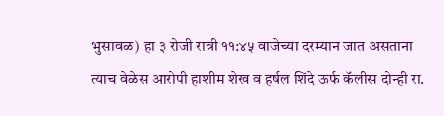भुसावळ) हा ३ रोजी रात्री ११:४५ वाजेच्या दरम्यान जात असताना त्याच वेळेस आरोपी हाशीम शेख व हर्षल शिंदे ऊर्फ कॅलीस दोन्ही रा.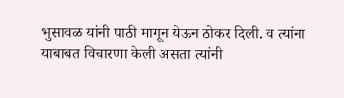भुसावळ यांनी पाठी मागून येऊन ठोकर दिली. व त्यांना याबाबत विचारणा केली असता त्यांनी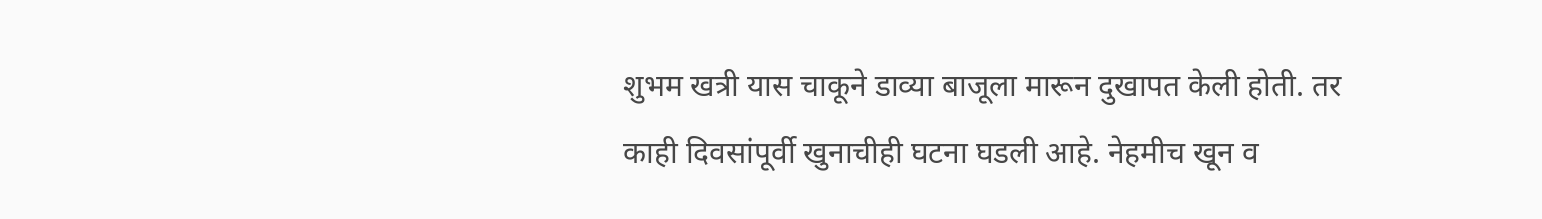शुभम खत्री यास चाकूने डाव्या बाजूला मारून दुखापत केली होती. तर काही दिवसांपूर्वी खुनाचीही घटना घडली आहे. नेहमीच खून व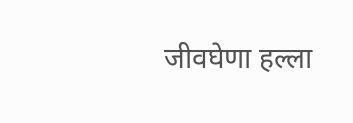जीवघेणा हल्ला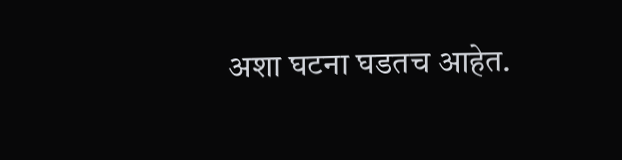अशा घटना घडतच आहेत.